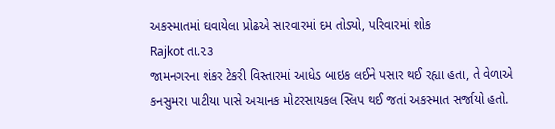અકસ્માતમાં ઘવાયેલા પ્રોઢએ સારવારમાં દમ તોડ્યો, પરિવારમાં શોક
Rajkot તા.૨૩
જામનગરના શંકર ટેકરી વિસ્તારમાં આધેડ બાઇક લઈને પસાર થઈ રહ્યા હતા, તે વેળાએ કનસુમરા પાટીયા પાસે અચાનક મોટરસાયકલ સ્લિપ થઈ જતાં અકસ્માત સર્જાયો હતો.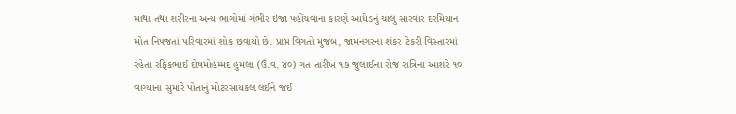માથા તથા શરીરના અન્ય ભાગોમાં ગંભીર ઇજા પહોંચવાના કારણે આધેડનું ચાલુ સારવાર દરમિયાન મોત નિપજતાં પરિવારમાં શોક છવાયો છે. પ્રાપ્ત વિગતો મુજબ, જામનગરના શંકર ટેકરી વિસ્તારમાં રહેતા રફિકભાઈ દોષમોહમ્મદ હુમલા (ઉં.વ. ૪૦) ગત તારીખ ૧૭ જુલાઈના રોજ રાત્રિના આશરે ૧૦ વાગ્યાના સુમારે પોતાનું મોટરસાયકલ લઈને જઈ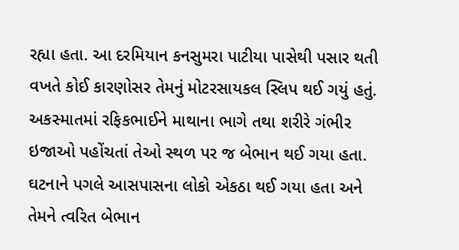રહ્યા હતા. આ દરમિયાન કનસુમરા પાટીયા પાસેથી પસાર થતી વખતે કોઈ કારણોસર તેમનું મોટરસાયકલ સ્લિપ થઈ ગયું હતું. અકસ્માતમાં રફિકભાઈને માથાના ભાગે તથા શરીરે ગંભીર ઇજાઓ પહોંચતાં તેઓ સ્થળ પર જ બેભાન થઈ ગયા હતા. ઘટનાને પગલે આસપાસના લોકો એકઠા થઈ ગયા હતા અને તેમને ત્વરિત બેભાન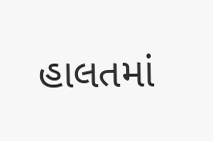હાલતમાં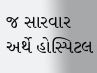જ સારવાર અર્થે હોસ્પિટલ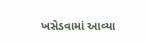ખસેડવામાં આવ્યા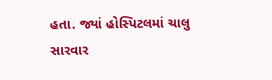હતા. જ્યાં હોસ્પિટલમાં ચાલુ સારવાર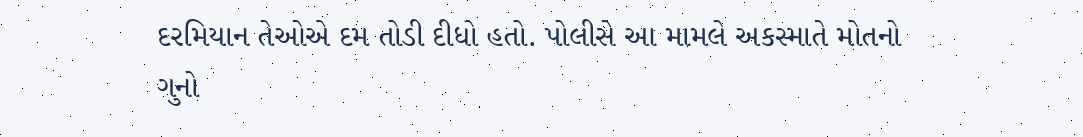દરમિયાન તેઓએ દમ તોડી દીધો હતો. પોલીસે આ મામલે અકસ્માતે મોતનો ગુનો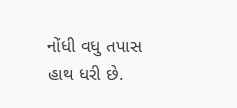નોંધી વધુ તપાસ હાથ ધરી છે.